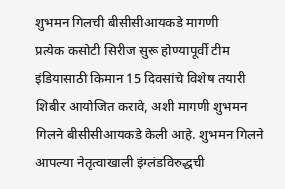शुभमन गिलची बीसीसीआयकडे मागणी
प्रत्येक कसोटी सिरीज सुरू होण्यापूर्वी टीम इंडियासाठी किमान 15 दिवसांचे विशेष तयारी शिबीर आयोजित करावे, अशी मागणी शुभमन गिलने बीसीसीआयकडे केली आहे. शुभमन गिलने आपल्या नेतृत्वाखाली इंग्लंडविरुद्धची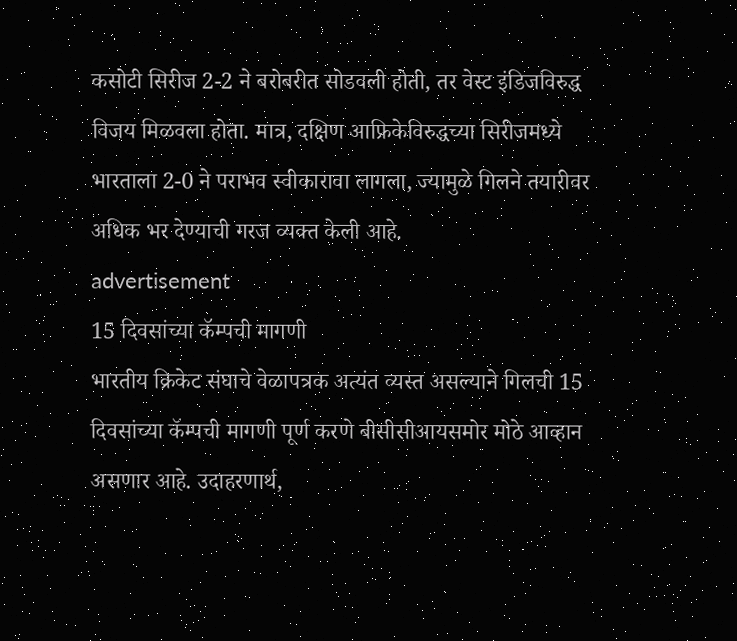कसोटी सिरीज 2-2 ने बरोबरीत सोडवली होती, तर वेस्ट इंडिजविरुद्ध विजय मिळवला होता. मात्र, दक्षिण आफ्रिकेविरुद्धच्या सिरीजमध्ये भारताला 2-0 ने पराभव स्वीकारावा लागला, ज्यामुळे गिलने तयारीवर अधिक भर देण्याची गरज व्यक्त केली आहे.
advertisement
15 दिवसांच्या कॅम्पची मागणी
भारतीय क्रिकेट संघाचे वेळापत्रक अत्यंत व्यस्त असल्याने गिलची 15 दिवसांच्या कॅम्पची मागणी पूर्ण करणे बीसीसीआयसमोर मोठे आव्हान असणार आहे. उदाहरणार्थ,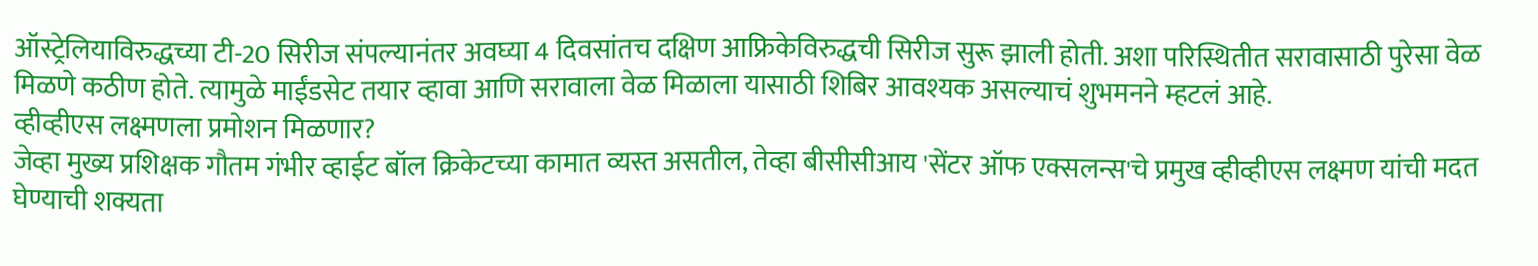ऑस्ट्रेलियाविरुद्धच्या टी-20 सिरीज संपल्यानंतर अवघ्या 4 दिवसांतच दक्षिण आफ्रिकेविरुद्धची सिरीज सुरू झाली होती. अशा परिस्थितीत सरावासाठी पुरेसा वेळ मिळणे कठीण होते. त्यामुळे माईंडसेट तयार व्हावा आणि सरावाला वेळ मिळाला यासाठी शिबिर आवश्यक असल्याचं शुभमनने म्हटलं आहे.
व्हीव्हीएस लक्ष्मणला प्रमोशन मिळणार?
जेव्हा मुख्य प्रशिक्षक गौतम गंभीर व्हाईट बॉल क्रिकेटच्या कामात व्यस्त असतील, तेव्हा बीसीसीआय 'सेंटर ऑफ एक्सलन्स'चे प्रमुख व्हीव्हीएस लक्ष्मण यांची मदत घेण्याची शक्यता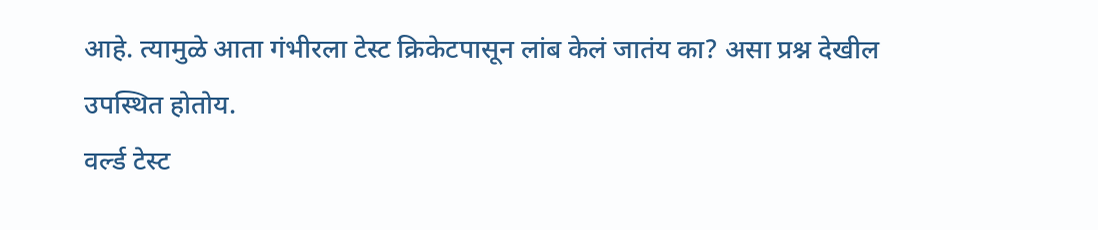आहे. त्यामुळे आता गंभीरला टेस्ट क्रिकेटपासून लांब केलं जातंय का? असा प्रश्न देखील उपस्थित होतोय.
वर्ल्ड टेस्ट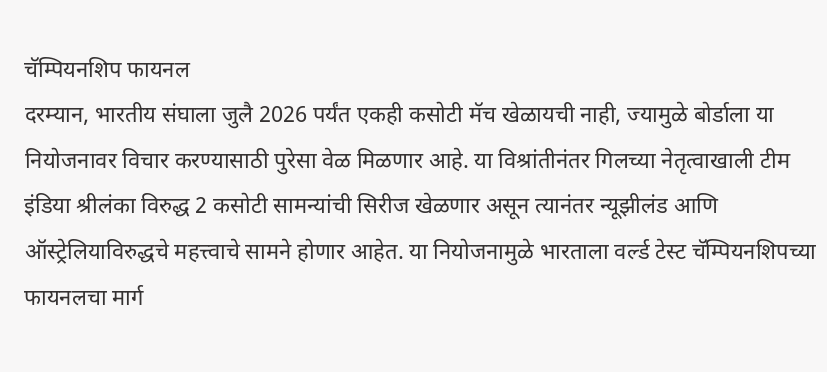चॅम्पियनशिप फायनल
दरम्यान, भारतीय संघाला जुलै 2026 पर्यंत एकही कसोटी मॅच खेळायची नाही, ज्यामुळे बोर्डाला या नियोजनावर विचार करण्यासाठी पुरेसा वेळ मिळणार आहे. या विश्रांतीनंतर गिलच्या नेतृत्वाखाली टीम इंडिया श्रीलंका विरुद्ध 2 कसोटी सामन्यांची सिरीज खेळणार असून त्यानंतर न्यूझीलंड आणि ऑस्ट्रेलियाविरुद्धचे महत्त्वाचे सामने होणार आहेत. या नियोजनामुळे भारताला वर्ल्ड टेस्ट चॅम्पियनशिपच्या फायनलचा मार्ग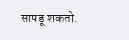सापडू शकतो.